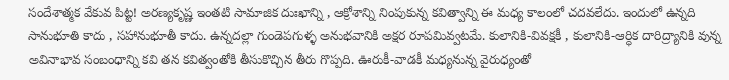సందేశాత్మక వేకువ పిట్ట! అరణ్యకృష్ణ ఇంతటి సామాజిక దుఃఖాన్ని , ఆక్రోశాన్ని నింపుకున్న కవిత్వాన్ని ఈ మధ్య కాలంలో చదవలేదు. ఇందులో ఉన్నది సానుభూతి కాదు , సహానుభూతీ కాదు. ఉన్నదల్లా గుండెపగుళ్ళ అనుభవానికి అక్షర రూపమివ్వటమే. కులానికి-వివక్షకీ , కులానికి-ఆర్ధిక దారిద్ర్యానికి వున్న అవినాభావ సంబంధాన్ని కవి తన కవిత్వంతోకి తీసుకొచ్చిన తీరు గొప్పది. ఊరుకీ-వాడకీ మధ్యనున్న వైరుధ్యంతో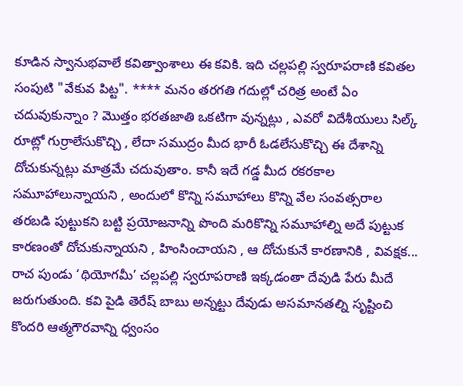కూడిన స్వానుభవాలే కవిత్వాంశాలు ఈ కవికి. ఇది చల్లపల్లి స్వరూపరాణి కవితల సంపుటి "వేకువ పిట్ట". **** మనం తరగతి గదుల్లో చరిత్ర అంటే ఏం చదువుకున్నాం ? మొత్తం భరతజాతి ఒకటిగా వున్నట్లు , ఎవరో విదేశీయులు సిల్క్ రూట్లో గుర్రాలేసుకొచ్చి , లేదా సముద్రం మీద భారీ ఓడలేసుకొచ్చి ఈ దేశాన్ని దోచుకున్నట్లు మాత్రమే చదువుతాం. కానీ ఇదే గడ్డ మీద రకరకాల సమూహాలున్నాయని , అందులో కొన్ని సమూహాలు కొన్ని వేల సంవత్సరాల తరబడి పుట్టుకని బట్టి ప్రయోజనాన్ని పొంది మరికొన్ని సమూహాల్ని అదే పుట్టుక కారణంతో దోచుకున్నాయని , హింసించాయని , ఆ దోచుకునే కారణానికి , వివక్షక...
రాచ పుండు ‘థియోగమీ’ చల్లపల్లి స్వరూపరాణి ఇక్కడంతా దేవుడి పేరు మీదే జరుగుతుంది. కవి పైడి తెరేష్ బాబు అన్నట్టు దేవుడు అసమానతల్ని సృష్టించి కొందరి ఆత్మగౌరవాన్ని ధ్వంసం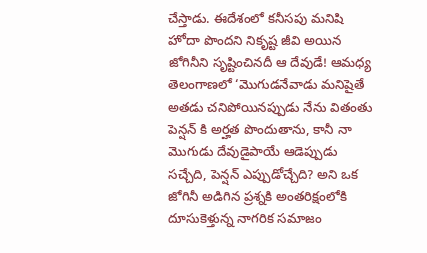చేస్తాడు. ఈదేశంలో కనీసపు మనిషి హోదా పొందని నికృష్ట జీవి అయిన జోగినీని సృష్టించినదీ ఆ దేవుడే! ఆమధ్య తెలంగాణలో ‘మొగుడనేవాడు మనిషైతే అతడు చనిపోయినప్పుడు నేను వితంతు పెన్షన్ కి అర్హత పొందుతాను, కానీ నా మొగుడు దేవుడైపాయే ఆడెప్పుడు సచ్చేది, పెన్షన్ ఎప్పుడోచ్చేది? అని ఒక జోగినీ అడిగిన ప్రశ్నకి అంతరిక్షంలోకి దూసుకెళ్తున్న నాగరిక సమాజం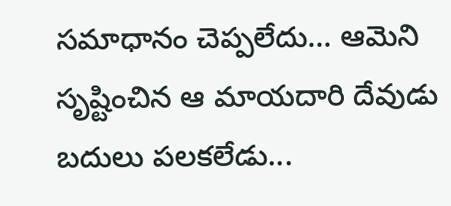సమాధానం చెప్పలేదు... ఆమెని సృష్టించిన ఆ మాయదారి దేవుడు బదులు పలకలేడు...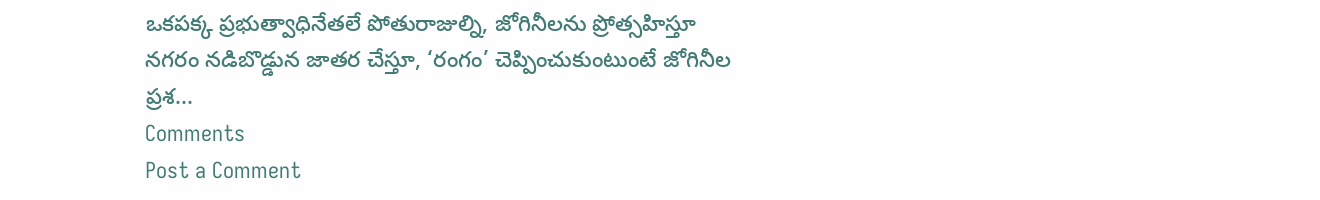ఒకపక్క ప్రభుత్వాధినేతలే పోతురాజుల్ని, జోగినీలను ప్రోత్సహిస్తూ నగరం నడిబొడ్డున జాతర చేస్తూ, ‘రంగం’ చెప్పించుకుంటుంటే జోగినీల ప్రశ...
Comments
Post a Comment